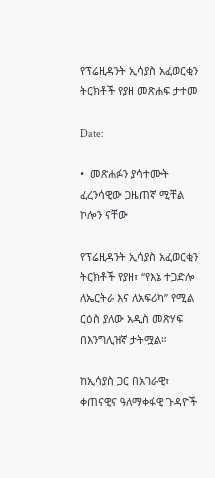የፕሬዚዳንት ኢሳያስ አፈወርቂን ትርክቶች የያዘ መጽሐፍ ታተመ

Date:

•  መጽሐፉን ያሳተሙት ፈረንሳዊው ጋዜጠኛ ሚቸል ኮሎን ናቸው

የፕሬዚዳንት ኢሳያስ አፈወርቂን ትርክቶች የያዘ፣ “የእኔ ተጋድሎ ለኤርትራ እና ለአፍሪካ” የሚል ርዕስ ያለው አዲስ መጽሃፍ በእንግሊዝኛ ታትሟል።

ከኢሳያስ ጋር በአገራዊ፣ ቀጠናዊና ዓለማቀፋዊ ጉዳዮች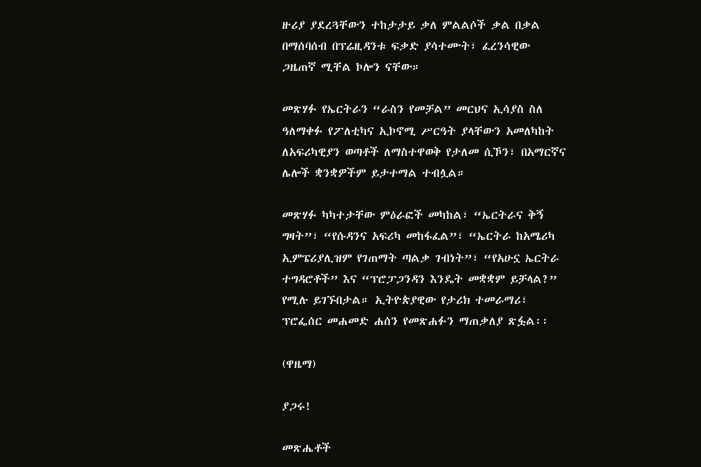ዙሪያ ያደረጓቸውን ተከታታይ ቃለ ምልልሶች ቃል በቃል በማሰባሰብ በፕሬዚዳንቱ ፍቃድ ያሳተሙት፣ ፈረንሳዊው ጋዜጠኛ ሚቸል ኮሎን ናቸው።

መጽሃፉ የኤርትራን “ራስን የመቻል” መርህና ኢሳያስ ስለ ዓለማቀፉ የፖለቲካና ኢኮኖሚ ሥርዓት ያላቸውን አመለካከት ለአፍሪካዊያን ወጣቶች ለማስተዋወቅ የታለመ ሲኾን፣ በአማርኛና ሌሎች ቋንቋዎችም ይታተማል ተብሏል።

መጽሃፉ ካካተታቸው ምዕራፎች መካከል፣ “ኤርትራና ቅኝ ግዛት”፣ “የሱዳንና አፍሪካ መከፋፈል”፣ “ኤርትራ ከአሜሪካ ኢምፔሪያሊዝም የገጠማት ጣልቃ ገብነት”፣ “የአሁኗ ኤርትራ ተግዳሮቶች” እና “ፕሮፓጋንዳን እንዴት መቋቋም ይቻላል?” የሚሉ ይገኙበታል። ኢትዮጵያዊው የታሪክ ተመራማሪ፣ ፕሮፌሰር መሐመድ ሐሰን የመጽሐፉን ማጠቃለያ ጽፏል፡፡

(ዋዜማ)

ያጋሩ!

መጽሔቶች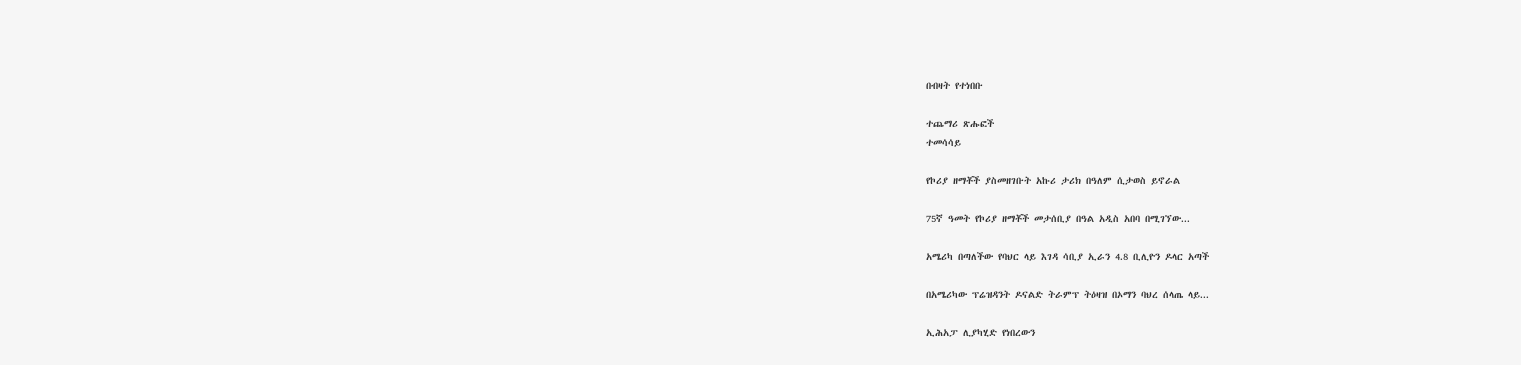በብዛት የተነበቡ

ተጨማሪ ጽሑፎች
ተመሳሳይ

የኮሪያ ዘማቾች ያስመዘገቡት አኩሪ ታሪክ በዓለም ሲታወስ ይኖራል

75ኛ ዓመት የኮሪያ ዘማቾች መታሰቢያ በዓል አዲስ አበባ በሚገኘው...

አሜሪካ በጣለችው የባህር ላይ እገዳ ሳቢያ ኢራን 4.8 ቢሊዮን ዶላር አጣች

በአሜሪካው ፕሬዝዳንት ዶናልድ ትራምፕ ትዕዛዝ በኦማን ባህረ ሰላጤ ላይ...

ኢሕአፓ ሊያካሂድ የነበረውን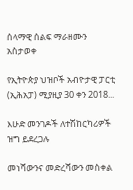ሰላማዊ ሰልፍ ማራዘሙን አስታወቀ

የኢትዮጵያ ህዝቦች አብዮታዊ ፓርቲ (ኢሕአፓ) ሚያዚያ 30 ቀን 2018...

እሁድ መንገዶች ለተሽከርካሪዎች ዝግ ይደረጋሉ

መነሻውንና መድረሻውን መስቀል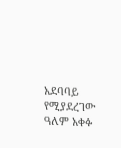አደባባይ የሚያደረገው ዓለም አቀፉ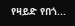የዛይድ የበጎ...